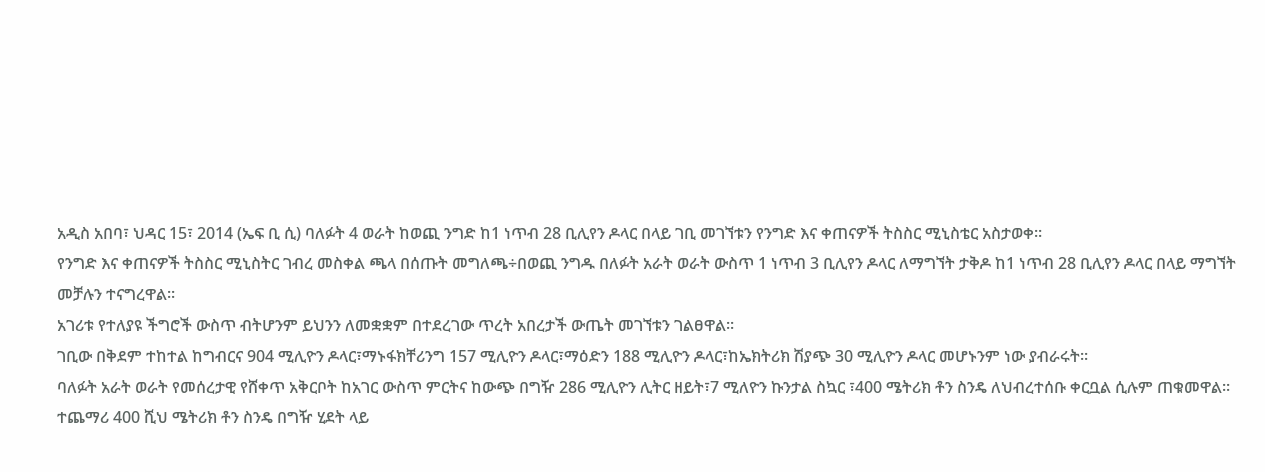አዲስ አበባ፣ ህዳር 15፣ 2014 (ኤፍ ቢ ሲ) ባለፉት 4 ወራት ከወጪ ንግድ ከ1 ነጥብ 28 ቢሊየን ዶላር በላይ ገቢ መገኘቱን የንግድ እና ቀጠናዎች ትስስር ሚኒስቴር አስታወቀ።
የንግድ እና ቀጠናዎች ትስስር ሚኒስትር ገብረ መስቀል ጫላ በሰጡት መግለጫ÷በወጪ ንግዱ በለፉት አራት ወራት ውስጥ 1 ነጥብ 3 ቢሊየን ዶላር ለማግኘት ታቅዶ ከ1 ነጥብ 28 ቢሊየን ዶላር በላይ ማግኘት መቻሉን ተናግረዋል፡፡
አገሪቱ የተለያዩ ችግሮች ውስጥ ብትሆንም ይህንን ለመቋቋም በተደረገው ጥረት አበረታች ውጤት መገኘቱን ገልፀዋል፡፡
ገቢው በቅደም ተከተል ከግብርና 904 ሚሊዮን ዶላር፣ማኑፋክቸሪንግ 157 ሚሊዮን ዶላር፣ማዕድን 188 ሚሊዮን ዶላር፣ከኤክትሪክ ሽያጭ 30 ሚሊዮን ዶላር መሆኑንም ነው ያብራሩት፡፡
ባለፉት አራት ወራት የመሰረታዊ የሸቀጥ አቅርቦት ከአገር ውስጥ ምርትና ከውጭ በግዥ 286 ሚሊዮን ሊትር ዘይት፣7 ሚለዮን ኩንታል ስኳር ፣400 ሜትሪክ ቶን ስንዴ ለህብረተሰቡ ቀርቧል ሲሉም ጠቁመዋል፡፡
ተጨማሪ 400 ሺህ ሜትሪክ ቶን ስንዴ በግዥ ሂደት ላይ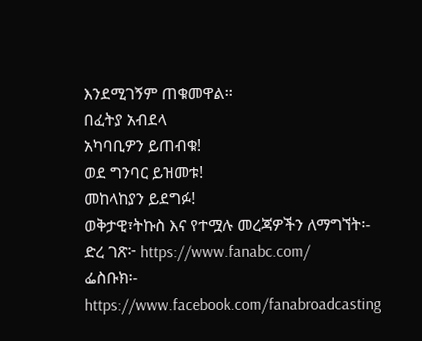እንደሚገኝም ጠቁመዋል፡፡
በፈትያ አብደላ
አካባቢዎን ይጠብቁ!
ወደ ግንባር ይዝመቱ!
መከላከያን ይደግፉ!
ወቅታዊ፣ትኩስ እና የተሟሉ መረጃዎችን ለማግኘት፡-
ድረ ገጽ፦ https://www.fanabc.com/
ፌስቡክ፡- https://www.facebook.com/fanabroadcasting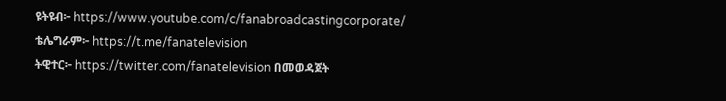ዩትዩብ፦ https://www.youtube.com/c/fanabroadcastingcorporate/
ቴሌግራም፦ https://t.me/fanatelevision
ትዊተር፦ https://twitter.com/fanatelevision በመወዳጀት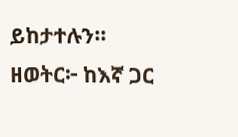ይከታተሉን፡፡
ዘወትር፦ ከእኛ ጋር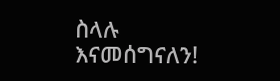ስላሉ እናመሰግናለን!